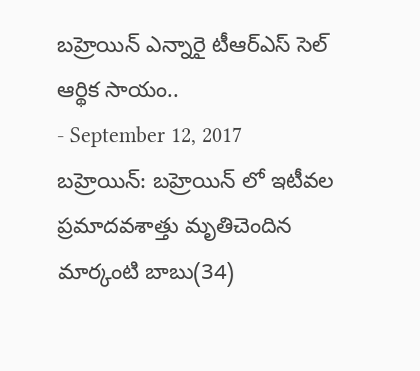బహ్రెయిన్ ఎన్నారై టీఆర్ఎస్ సెల్ ఆర్థిక సాయం..
- September 12, 2017
బహ్రెయిన్: బహ్రెయిన్ లో ఇటీవల ప్రమాదవశాత్తు మృతిచెందిన మార్కంటి బాబు(34)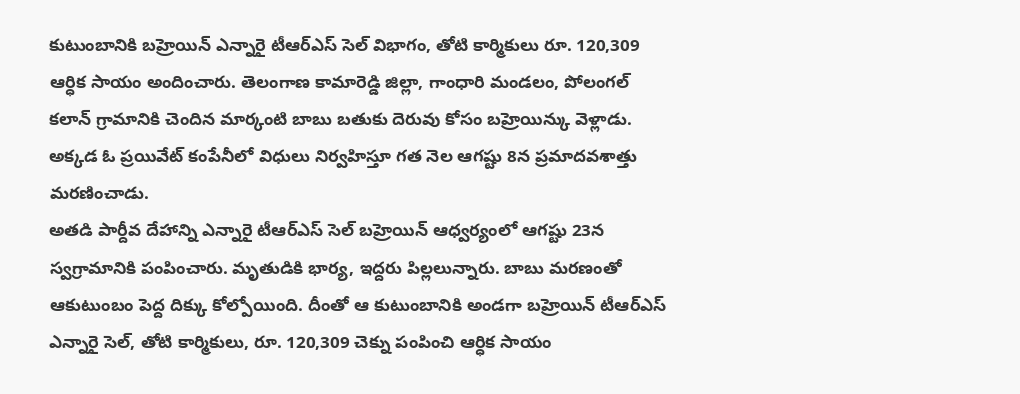కుటుంబానికి బహ్రెయిన్ ఎన్నారై టీఆర్ఎస్ సెల్ విభాగం, తోటి కార్మికులు రూ. 120,309 ఆర్ధిక సాయం అందించారు. తెలంగాణ కామారెడ్డి జిల్లా, గాంధారి మండలం, పోలంగల్ కలాన్ గ్రామానికి చెందిన మార్కంటి బాబు బతుకు దెరువు కోసం బహ్రెయిన్కు వెళ్లాడు. అక్కడ ఓ ప్రయివేట్ కంపేనీలో విధులు నిర్వహిస్తూ గత నెల ఆగష్టు 8న ప్రమాదవశాత్తు మరణించాడు.
అతడి పార్దీవ దేహాన్ని ఎన్నారై టీఆర్ఎస్ సెల్ బహ్రెయిన్ ఆధ్వర్యంలో ఆగష్టు 23న స్వగ్రామానికి పంపించారు. మృతుడికి భార్య, ఇద్దరు పిల్లలున్నారు. బాబు మరణంతో ఆకుటుంబం పెద్ద దిక్కు కోల్పోయింది. దీంతో ఆ కుటుంబానికి అండగా బహ్రెయిన్ టీఆర్ఎస్ ఎన్నారై సెల్, తోటి కార్మికులు, రూ. 120,309 చెక్ను పంపించి ఆర్ధిక సాయం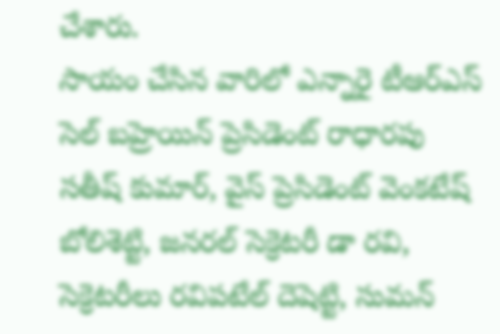చేశారు.
సాయం చేసిన వారిలో ఎన్నారై టీఆర్ఎస్ సెల్ బహ్రెయిన్ ప్రెసిడెంట్ రాధారపు సతీష్ కుమార్, వైస్ ప్రెసిడెంట్ వెంకటేష్ బోలిశెట్టి, జనరల్ సెక్రెటరీ డా రవి, సెక్రెటరీలు రవిపటేల్ దెషెట్టి, సుమన్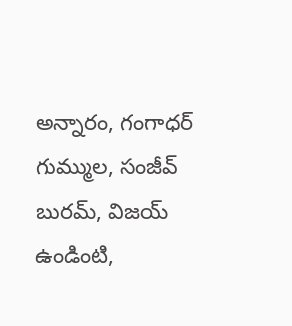అన్నారం, గంగాధర్ గుమ్ముల, సంజీవ్ బురమ్, విజయ్ ఉండింటి,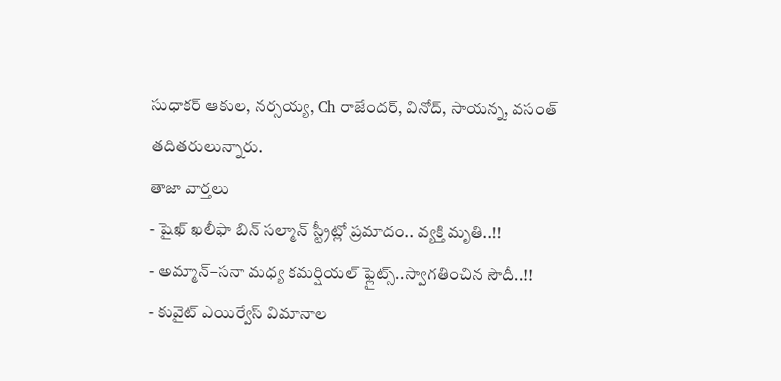సుధాకర్ ఆకుల, నర్సయ్య, Ch రాజేందర్, వినోద్, సాయన్న, వసంత్ తదితరులున్నారు.
తాజా వార్తలు
- షైఖ్ ఖలీఫా బిన్ సల్మాన్ స్ట్రీట్లో ప్రమాదం.. వ్యక్తి మృతి..!!
- అమ్మాన్–సనా మధ్య కమర్షియల్ ఫ్లైట్స్..స్వాగతించిన సౌదీ..!!
- కువైట్ ఎయిర్వేస్ విమానాల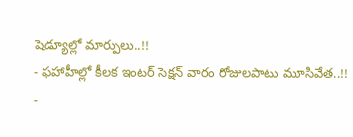షెడ్యూల్లో మార్పులు..!!
- ఫహాహీల్లో కీలక ఇంటర్ సెక్షన్ వారం రోజులపాటు మూసివేత..!!
-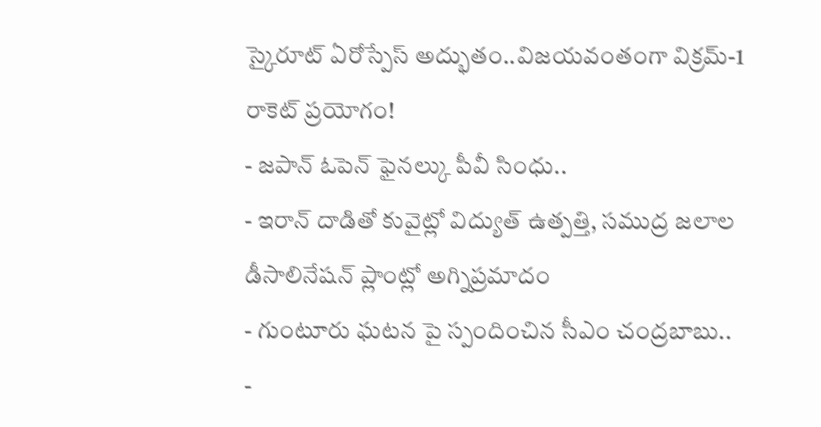స్కైరూట్ ఏరోస్పేస్ అద్భుతం..విజయవంతంగా విక్రమ్-1 రాకెట్ ప్రయోగం!
- జపాన్ ఓపెన్ ఫైనల్కు పీవీ సింధు..
- ఇరాన్ దాడితో కువైట్లో విద్యుత్ ఉత్పత్తి, సముద్ర జలాల డీసాలినేషన్ ప్లాంట్లో అగ్నిప్రమాదం
- గుంటూరు ఘటన పై స్పందించిన సీఎం చంద్రబాబు..
-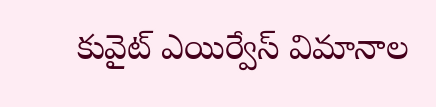కువైట్ ఎయిర్వేస్ విమానాల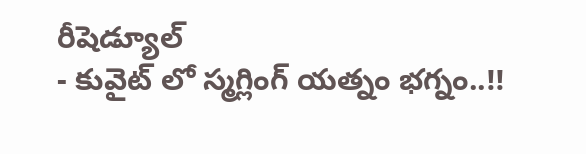రీషెడ్యూల్
- కువైట్ లో స్మగ్లింగ్ యత్నం భగ్నం..!!